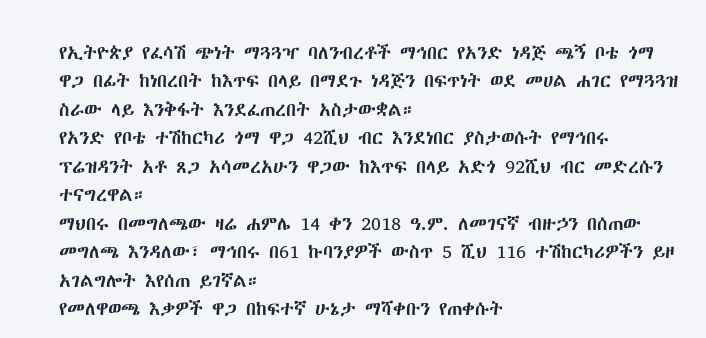የኢትዮጵያ የፈሳሽ ጭነት ማጓጓዣ ባለንብረቶች ማኅበር የአንድ ነዳጅ ጫኝ ቦቴ ጎማ ዋጋ በፊት ከነበረበት ከእጥፍ በላይ በማደጉ ነዳጅን በፍጥነት ወደ መሀል ሐገር የማጓጓዝ ስራው ላይ እንቅፋት እንደፈጠረበት አስታውቋል።
የአንድ የቦቴ ተሽከርካሪ ጎማ ዋጋ 42ሺህ ብር እንደነበር ያስታወሱት የማኅበሩ ፕሬዝዳንት አቶ ጸጋ አሳመረአሁን ዋጋው ከእጥፍ በላይ አድጎ 92ሺህ ብር መድረሱን ተናግረዋል።
ማህበሩ በመግለጫው ዛሬ ሐምሌ 14 ቀን 2018 ዓ.ም. ለመገናኛ ብዙኃን በሰጠው መግለጫ እንዳለው፣ ማኅበሩ በ61 ኩባንያዎች ውስጥ 5 ሺህ 116 ተሽከርካሪዎችን ይዞ አገልግሎት እየሰጠ ይገኛል።
የመለዋወጫ እቃዎች ዋጋ በከፍተኛ ሁኔታ ማሻቀቡን የጠቀሱት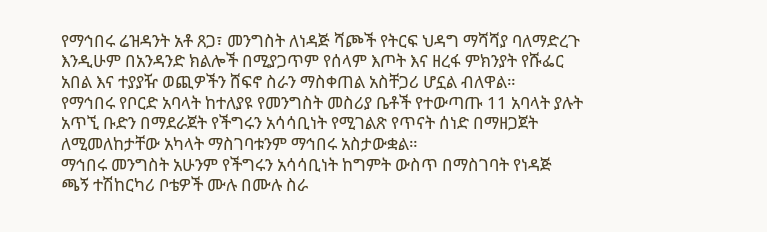የማኅበሩ ሬዝዳንት አቶ ጸጋ፣ መንግስት ለነዳጅ ሻጮች የትርፍ ህዳግ ማሻሻያ ባለማድረጉ እንዲሁም በአንዳንድ ክልሎች በሚያጋጥም የሰላም እጦት እና ዘረፋ ምክንያት የሹፌር አበል እና ተያያዥ ወጪዎችን ሸፍኖ ስራን ማስቀጠል አስቸጋሪ ሆኗል ብለዋል።
የማኅበሩ የቦርድ አባላት ከተለያዩ የመንግስት መስሪያ ቤቶች የተውጣጡ 11 አባላት ያሉት አጥኚ ቡድን በማደራጀት የችግሩን አሳሳቢነት የሚገልጽ የጥናት ሰነድ በማዘጋጀት ለሚመለከታቸው አካላት ማስገባቱንም ማኅበሩ አስታውቋል።
ማኅበሩ መንግስት አሁንም የችግሩን አሳሳቢነት ከግምት ውስጥ በማስገባት የነዳጅ ጫኝ ተሽከርካሪ ቦቴዎች ሙሉ በሙሉ ስራ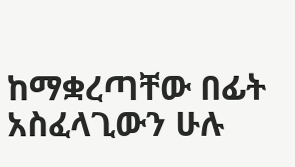ከማቋረጣቸው በፊት አስፈላጊውን ሁሉ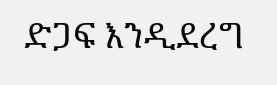ድጋፍ እንዲደረግ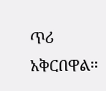ጥሪ አቅርበዋል።